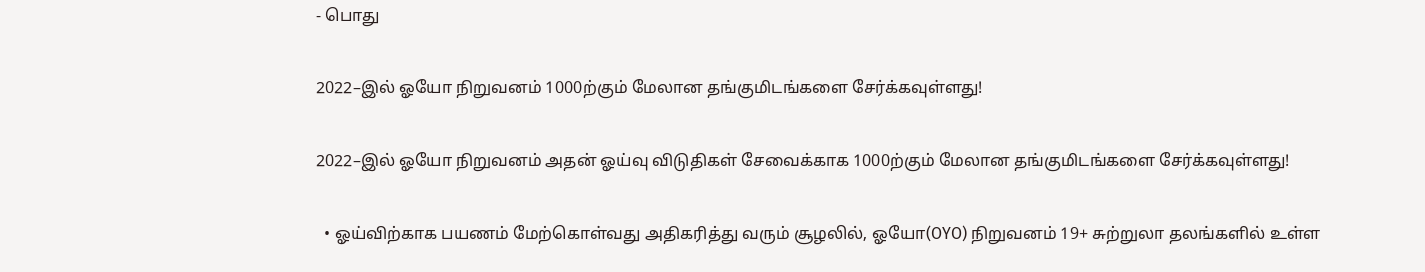- பொது

2022–இல் ஓயோ நிறுவனம் 1000ற்கும் மேலான தங்குமிடங்களை சேர்க்கவுள்ளது!

2022–இல் ஓயோ நிறுவனம் அதன் ஓய்வு விடுதிகள் சேவைக்காக 1000ற்கும் மேலான தங்குமிடங்களை சேர்க்கவுள்ளது!

  • ஓய்விற்காக பயணம் மேற்கொள்வது அதிகரித்து வரும் சூழலில், ஓயோ(OYO) நிறுவனம் 19+ சுற்றுலா தலங்களில் உள்ள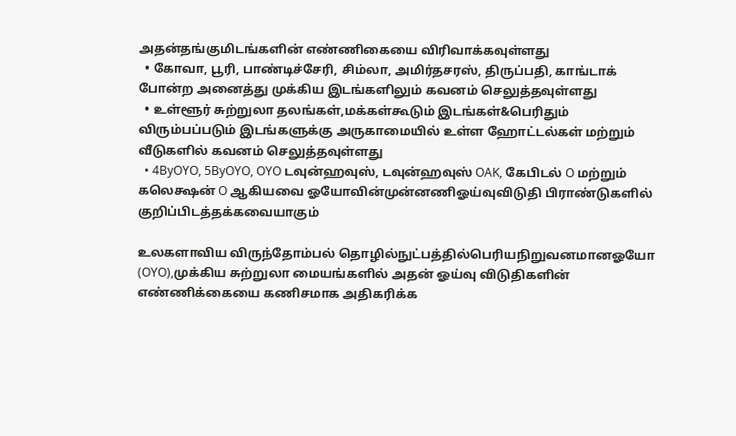அதன்தங்குமிடங்களின் எண்ணிகையை விரிவாக்கவுள்ளது
  • கோவா, பூரி, பாண்டிச்சேரி, சிம்லா, அமிர்தசரஸ், திருப்பதி, காங்டாக் போன்ற அனைத்து முக்கிய இடங்களிலும் கவனம் செலுத்தவுள்ளது
  • உள்ளூர் சுற்றுலா தலங்கள்,மக்கள்கூடும் இடங்கள்&பெரிதும் விரும்பப்படும் இடங்களுக்கு அருகாமையில் உள்ள ஹோட்டல்கள் மற்றும் வீடுகளில் கவனம் செலுத்தவுள்ளது
  • 4ByOYO, 5ByOYO, OYO டவுன்ஹவுஸ், டவுன்ஹவுஸ் OAK, கேபிடல் O மற்றும் கலெக்ஷன் O ஆகியவை ஓயோவின்முன்னணிஓய்வுவிடுதி பிராண்டுகளில் குறிப்பிடத்தக்கவையாகும்

உலகளாவிய விருந்தோம்பல் தொழில்நுட்பத்தில்பெரியநிறுவனமானஓயோ (OYO),முக்கிய சுற்றுலா மையங்களில் அதன் ஓய்வு விடுதிகளின் எண்ணிக்கையை கணிசமாக அதிகரிக்க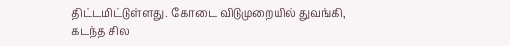திட்டமிட்டுள்ளது. கோடை விடுமுறையில் துவங்கி, கடந்த சில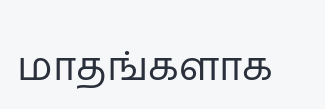மாதங்களாக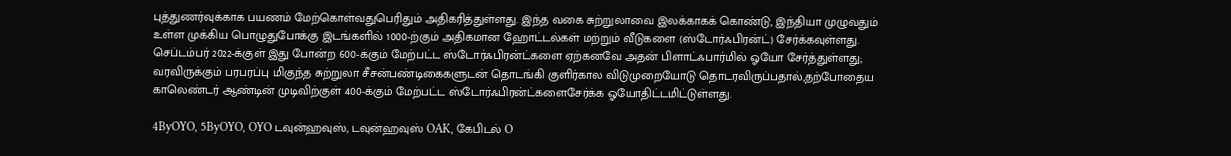புத்துணர்வுக்காக பயணம் மேற்கொள்வதுபெரிதும் அதிகரித்துள்ளது. இந்த வகை சுற்றுலாவை இலக்காகக் கொண்டு, இந்தியா முழுவதும் உள்ள முக்கிய பொழுதுபோக்கு இடங்களில் 1000-ற்கும் அதிகமான ஹோட்டல்கள் மற்றும் வீடுகளை (ஸ்டோர்ஃபிரன்ட்) சேர்க்கவுள்ளது. செப்டம்பர் 2022-க்குள் இது போன்ற 600-க்கும் மேற்பட்ட ஸ்டோர்ஃபிரன்ட்களை ஏற்கனவே அதன் பிளாட்ஃபார்மில் ஓயோ சேர்த்துள்ளது; வரவிருக்கும் பரபரப்பு மிகுந்த சுற்றுலா சீசன்பண்டிகைகளுடன் தொடங்கி குளிர்கால விடுமுறையோடு தொடரவிருப்பதால்,தற்போதைய காலெண்டர் ஆண்டின் முடிவிற்குள் 400-க்கும் மேற்பட்ட ஸ்டோர்ஃபிரன்ட்களைசேர்க்க ஓயோதிட்டமிட்டுள்ளது.

4ByOYO, 5ByOYO, OYO டவுன்ஹவுஸ், டவுன்ஹவுஸ் OAK, கேபிடல் O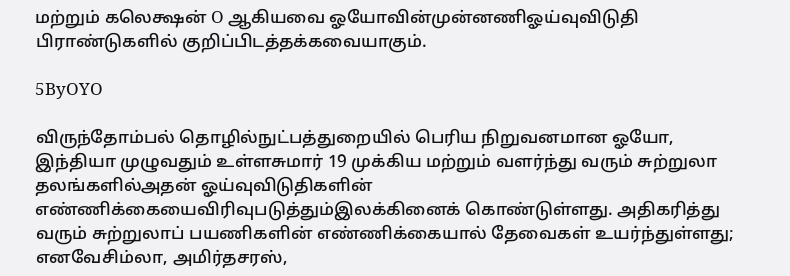மற்றும் கலெக்ஷன் O ஆகியவை ஓயோவின்முன்னணிஓய்வுவிடுதி பிராண்டுகளில் குறிப்பிடத்தக்கவையாகும்.

5ByOYO

விருந்தோம்பல் தொழில்நுட்பத்துறையில் பெரிய நிறுவனமான ஓயோ, இந்தியா முழுவதும் உள்ளசுமார் 19 முக்கிய மற்றும் வளர்ந்து வரும் சுற்றுலா தலங்களில்அதன் ஓய்வுவிடுதிகளின் எண்ணிக்கையைவிரிவுபடுத்தும்இலக்கினைக் கொண்டுள்ளது. அதிகரித்து வரும் சுற்றுலாப் பயணிகளின் எண்ணிக்கையால் தேவைகள் உயர்ந்துள்ளது; எனவேசிம்லா, அமிர்தசரஸ்,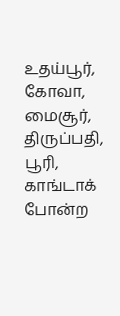உதய்பூர், கோவா, மைசூர், திருப்பதி, பூரி, காங்டாக் போன்ற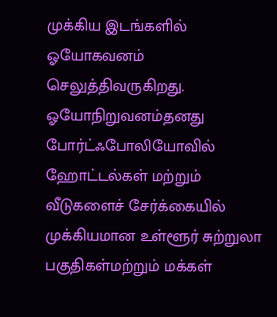முக்கிய இடங்களில் ஓயோகவனம் செலுத்திவருகிறது. ஓயோநிறுவனம்தனது போர்ட்ஃபோலியோவில் ஹோட்டல்கள் மற்றும் வீடுகளைச் சேர்க்கையில் முக்கியமான உள்ளூர் சுற்றுலா பகுதிகள்மற்றும் மக்கள்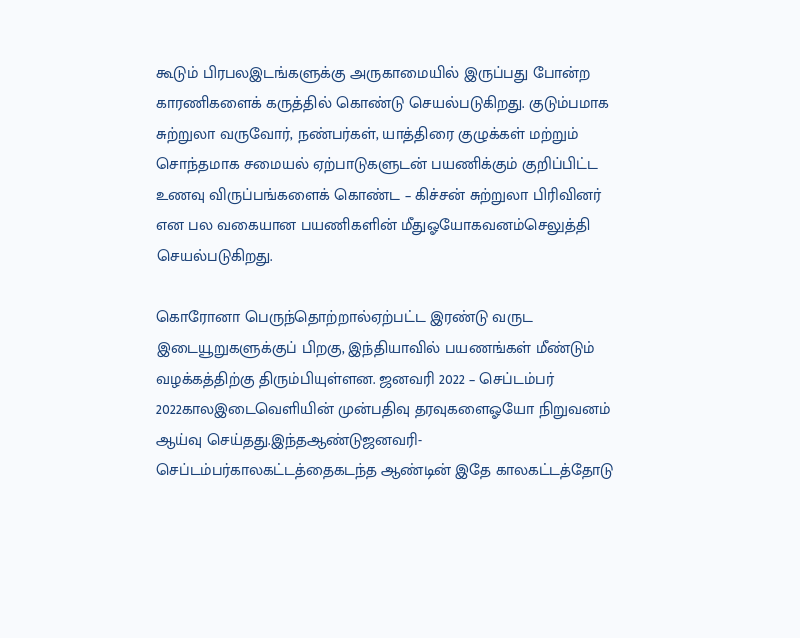கூடும் பிரபலஇடங்களுக்கு அருகாமையில் இருப்பது போன்ற காரணிகளைக் கருத்தில் கொண்டு செயல்படுகிறது. குடும்பமாக சுற்றுலா வருவோர், நண்பர்கள், யாத்திரை குழுக்கள் மற்றும் சொந்தமாக சமையல் ஏற்பாடுகளுடன் பயணிக்கும் குறிப்பிட்ட உணவு விருப்பங்களைக் கொண்ட – கிச்சன் சுற்றுலா பிரிவினர் என பல வகையான பயணிகளின் மீதுஓயோகவனம்செலுத்தி செயல்படுகிறது.

கொரோனா பெருந்தொற்றால்ஏற்பட்ட இரண்டு வருட இடையூறுகளுக்குப் பிறகு, இந்தியாவில் பயணங்கள் மீண்டும் வழக்கத்திற்கு திரும்பியுள்ளன. ஜனவரி 2022 – செப்டம்பர் 2022காலஇடைவெளியின் முன்பதிவு தரவுகளைஓயோ நிறுவனம் ஆய்வு செய்தது.இந்தஆண்டுஜனவரி-செப்டம்பர்காலகட்டத்தைகடந்த ஆண்டின் இதே காலகட்டத்தோடு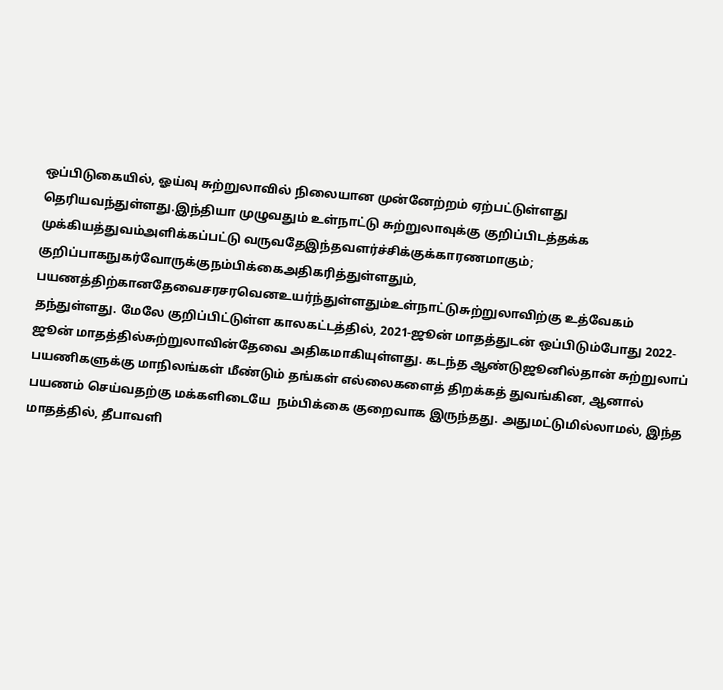ஒப்பிடுகையில், ஓய்வு சுற்றுலாவில் நிலையான முன்னேற்றம் ஏற்பட்டுள்ளது தெரியவந்துள்ளது.இந்தியா முழுவதும் உள்நாட்டு சுற்றுலாவுக்கு குறிப்பிடத்தக்க முக்கியத்துவம்அளிக்கப்பட்டு வருவதேஇந்தவளர்ச்சிக்குக்காரணமாகும்; குறிப்பாகநுகர்வோருக்குநம்பிக்கைஅதிகரித்துள்ளதும், பயணத்திற்கானதேவைசரசரவெனஉயர்ந்துள்ளதும்உள்நாட்டுசுற்றுலாவிற்கு உத்வேகம் தந்துள்ளது. மேலே குறிப்பிட்டுள்ள காலகட்டத்தில், 2021-ஜூன் மாதத்துடன் ஒப்பிடும்போது 2022-ஜூன் மாதத்தில்சுற்றுலாவின்தேவை அதிகமாகியுள்ளது. கடந்த ஆண்டுஜூனில்தான் சுற்றுலாப் பயணிகளுக்கு மாநிலங்கள் மீண்டும் தங்கள் எல்லைகளைத் திறக்கத் துவங்கின, ஆனால் பயணம் செய்வதற்கு மக்களிடையே  நம்பிக்கை குறைவாக இருந்தது. அதுமட்டுமில்லாமல், இந்த மாதத்தில், தீபாவளி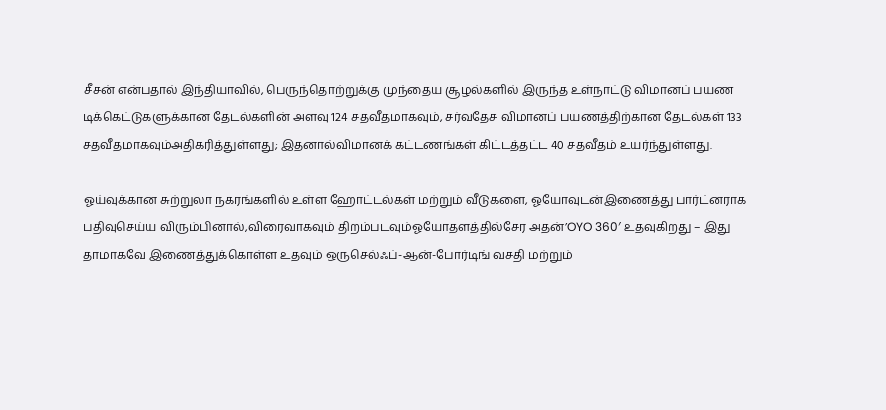சீசன் என்பதால் இந்தியாவில், பெருந்தொற்றுக்கு முந்தைய சூழல்களில் இருந்த உள்நாட்டு விமானப் பயண டிக்கெட்டுகளுக்கான தேடல்களின் அளவு 124 சதவீதமாகவும், சர்வதேச விமானப் பயணத்திற்கான தேடல்கள் 133 சதவீதமாகவும்அதிகரித்துள்ளது; இதனால்விமானக் கட்டணங்கள் கிட்டத்தட்ட 40 சதவீதம் உயர்ந்துள்ளது.

ஓய்வுக்கான சுற்றுலா நகரங்களில் உள்ள ஹோட்டல்கள் மற்றும் வீடுகளை, ஓயோவுடன்இணைத்து பார்ட்னராக பதிவுசெய்ய விரும்பினால்,விரைவாகவும் திறம்படவும்ஓயோதளத்தில்சேர அதன்’OYO 360′ உதவுகிறது – இது தாமாகவே இணைத்துக்கொள்ள உதவும் ஒருசெல்ஃப்-ஆன்-போர்டிங் வசதி மற்றும்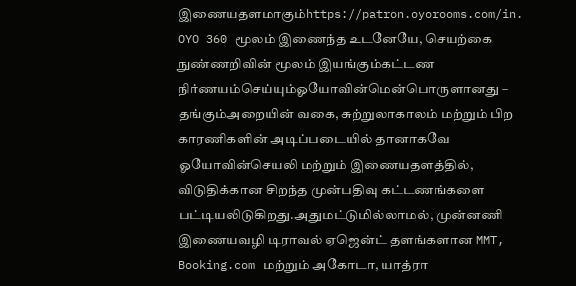இணையதளமாகும்https://patron.oyorooms.com/in. OYO 360 மூலம் இணைந்த உடனேயே, செயற்கை நுண்ணறிவின் மூலம் இயங்கும்கட்டண நிர்ணயம்செய்யும்ஓயோவின்மென்பொருளானது – தங்கும்அறையின் வகை, சுற்றுலாகாலம் மற்றும் பிற காரணிகளின் அடிப்படையில் தானாகவே ஓயோவின்செயலி மற்றும் இணையதளத்தில், விடுதிக்கான சிறந்த முன்பதிவு கட்டணங்களை பட்டியலிடுகிறது.அதுமட்டுமில்லாமல், முன்னணி இணையவழி டிராவல் ஏஜென்ட் தளங்களான MMT, Booking.com மற்றும் அகோடா, யாத்ரா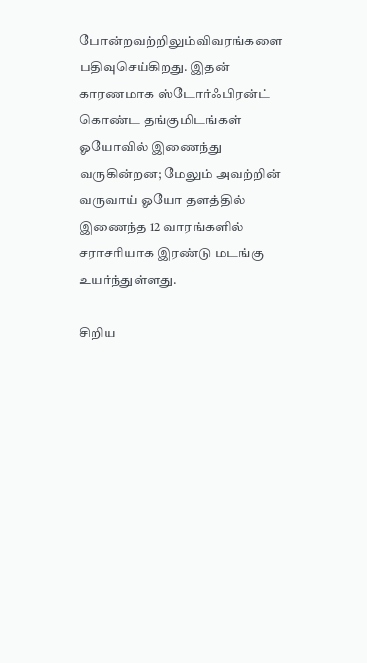போன்றவற்றிலும்விவரங்களை பதிவுசெய்கிறது. இதன் காரணமாக ஸ்டோர்ஃபிரன்ட் கொண்ட தங்குமிடங்கள் ஓயோவில் இணைந்து வருகின்றன; மேலும் அவற்றின் வருவாய் ஓயோ தளத்தில் இணைந்த 12 வாரங்களில் சராசரியாக இரண்டு மடங்கு உயர்ந்துள்ளது.

சிறிய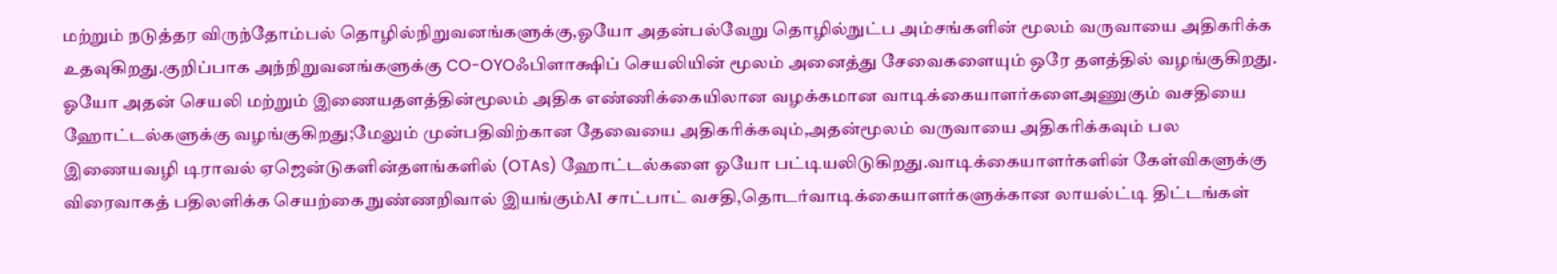மற்றும் நடுத்தர விருந்தோம்பல் தொழில்நிறுவனங்களுக்கு,ஓயோ அதன்பல்வேறு தொழில்நுட்ப அம்சங்களின் மூலம் வருவாயை அதிகரிக்க உதவுகிறது.குறிப்பாக அந்நிறுவனங்களுக்கு CO-OYOஃபிளாக்ஷிப் செயலியின் மூலம் அனைத்து சேவைகளையும் ஒரே தளத்தில் வழங்குகிறது. ஓயோ அதன் செயலி மற்றும் இணையதளத்தின்மூலம் அதிக எண்ணிக்கையிலான வழக்கமான வாடிக்கையாளர்களைஅணுகும் வசதியை ஹோட்டல்களுக்கு வழங்குகிறது;மேலும் முன்பதிவிற்கான தேவையை அதிகரிக்கவும்,அதன்மூலம் வருவாயை அதிகரிக்கவும் பல இணையவழி டிராவல் ஏஜென்டுகளின்தளங்களில் (OTAs) ஹோட்டல்களை ஓயோ பட்டியலிடுகிறது.வாடிக்கையாளர்களின் கேள்விகளுக்கு விரைவாகத் பதிலளிக்க செயற்கை நுண்ணறிவால் இயங்கும்AI சாட்பாட் வசதி,தொடர்வாடிக்கையாளர்களுக்கான லாயல்ட்டி திட்டங்கள்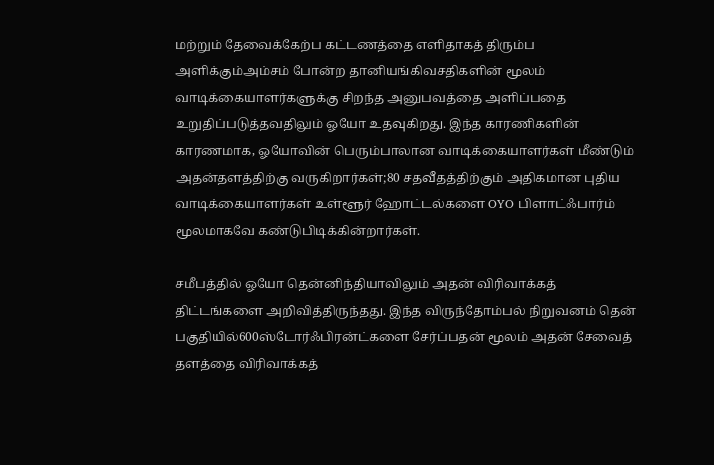மற்றும் தேவைக்கேற்ப கட்டணத்தை எளிதாகத் திரும்ப அளிக்கும்அம்சம் போன்ற தானியங்கிவசதிகளின் மூலம் வாடிக்கையாளர்களுக்கு சிறந்த அனுபவத்தை அளிப்பதை உறுதிப்படுத்தவதிலும் ஓயோ உதவுகிறது. இந்த காரணிகளின் காரணமாக, ஓயோவின் பெரும்பாலான வாடிக்கையாளர்கள் மீண்டும் அதன்தளத்திற்கு வருகிறார்கள்;80 சதவீதத்திற்கும் அதிகமான புதிய வாடிக்கையாளர்கள் உள்ளூர் ஹோட்டல்களை OYO பிளாட்ஃபார்ம் மூலமாகவே கண்டுபிடிக்கின்றார்கள்.

சமீபத்தில் ஓயோ தென்னிந்தியாவிலும் அதன் விரிவாக்கத் திட்டங்களை அறிவித்திருந்தது. இந்த விருந்தோம்பல் நிறுவனம் தென் பகுதியில்600ஸ்டோர்ஃபிரன்ட்களை சேர்ப்பதன் மூலம் அதன் சேவைத் தளத்தை விரிவாக்கத்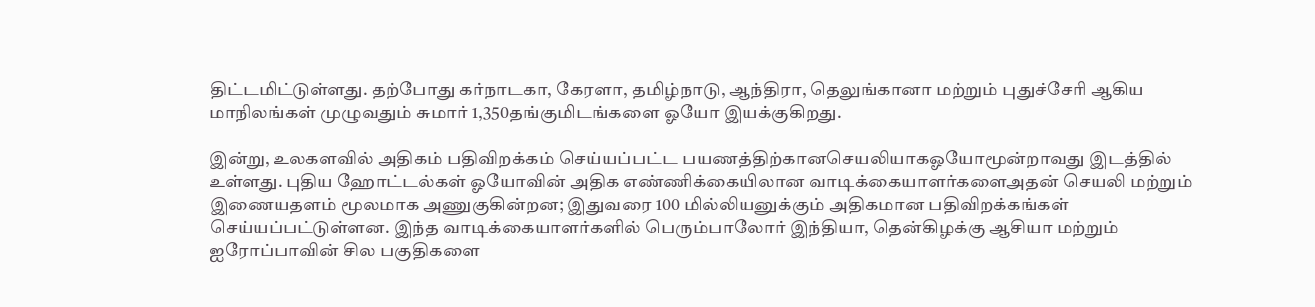திட்டமிட்டுள்ளது. தற்போது கர்நாடகா, கேரளா, தமிழ்நாடு, ஆந்திரா, தெலுங்கானா மற்றும் புதுச்சேரி ஆகிய மாநிலங்கள் முழுவதும் சுமார் 1,350தங்குமிடங்களை ஓயோ இயக்குகிறது.

இன்று, உலகளவில் அதிகம் பதிவிறக்கம் செய்யப்பட்ட பயணத்திற்கானசெயலியாகஓயோமூன்றாவது இடத்தில் உள்ளது. புதிய ஹோட்டல்கள் ஓயோவின் அதிக எண்ணிக்கையிலான வாடிக்கையாளர்களைஅதன் செயலி மற்றும் இணையதளம் மூலமாக அணுகுகின்றன; இதுவரை 100 மில்லியனுக்கும் அதிகமான பதிவிறக்கங்கள் செய்யப்பட்டுள்ளன. இந்த வாடிக்கையாளர்களில் பெரும்பாலோர் இந்தியா, தென்கிழக்கு ஆசியா மற்றும் ஐரோப்பாவின் சில பகுதிகளை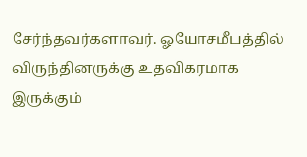சேர்ந்தவர்களாவர். ஓயோசமீபத்தில் விருந்தினருக்கு உதவிகரமாக இருக்கும்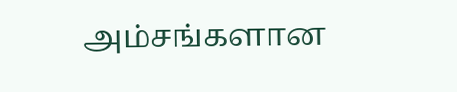அம்சங்களான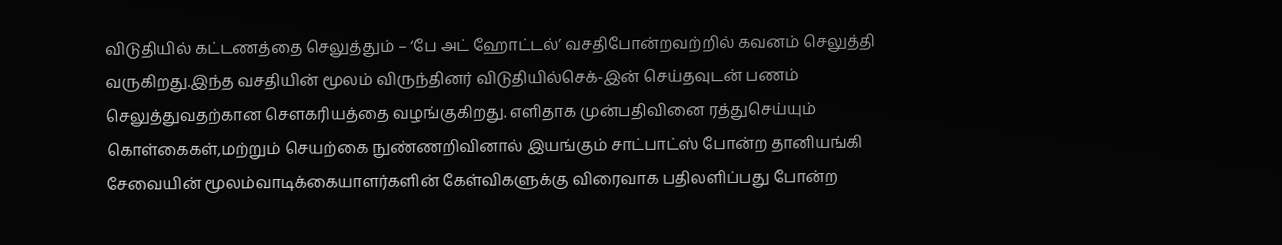விடுதியில் கட்டணத்தை செலுத்தும் – ‘பே அட் ஹோட்டல்’ வசதிபோன்றவற்றில் கவனம் செலுத்தி வருகிறது.இந்த வசதியின் மூலம் விருந்தினர் விடுதியில்செக்-இன் செய்தவுடன் பணம் செலுத்துவதற்கான சௌகரியத்தை வழங்குகிறது. எளிதாக முன்பதிவினை ரத்துசெய்யும் கொள்கைகள்,மற்றும் செயற்கை நுண்ணறிவினால் இயங்கும் சாட்பாட்ஸ் போன்ற தானியங்கி சேவையின் மூலம்வாடிக்கையாளர்களின் கேள்விகளுக்கு விரைவாக பதிலளிப்பது போன்ற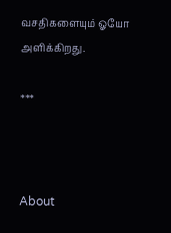வசதிகளையும் ஓயோ அளிக்கிறது.

***



About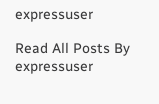expressuser

Read All Posts By expressuser